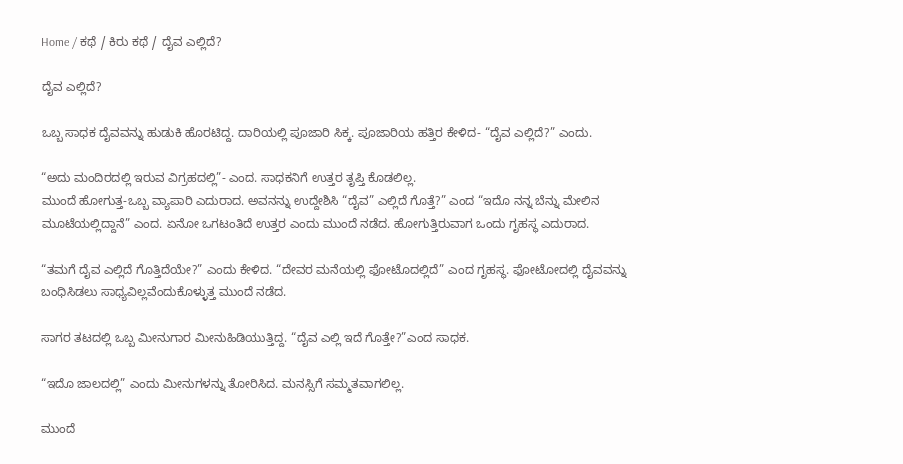Home / ಕಥೆ / ಕಿರು ಕಥೆ / ದೈವ ಎಲ್ಲಿದೆ?

ದೈವ ಎಲ್ಲಿದೆ?

ಒಬ್ಬ ಸಾಧಕ ದೈವವನ್ನು ಹುಡುಕಿ ಹೊರಟಿದ್ದ. ದಾರಿಯಲ್ಲಿ ಪೂಜಾರಿ ಸಿಕ್ಕ. ಪೂಜಾರಿಯ ಹತ್ತಿರ ಕೇಳಿದ- “ದೈವ ಎಲ್ಲಿದೆ?” ಎಂದು.

“ಅದು ಮಂದಿರದಲ್ಲಿ ಇರುವ ವಿಗ್ರಹದಲ್ಲಿ”- ಎಂದ. ಸಾಧಕನಿಗೆ ಉತ್ತರ ತೃಪ್ತಿ ಕೊಡಲಿಲ್ಲ.
ಮುಂದೆ ಹೋಗುತ್ತ-ಒಬ್ಬ ವ್ಯಾಪಾರಿ ಎದುರಾದ. ಅವನನ್ನು ಉದ್ದೇಶಿಸಿ “ದೈವ” ಎಲ್ಲಿದೆ ಗೊತ್ತೆ?” ಎಂದ “ಇದೊ ನನ್ನ ಬೆನ್ನು ಮೇಲಿನ ಮೂಟೆಯಲ್ಲಿದ್ದಾನೆ” ಎಂದ. ಏನೋ ಒಗಟಂತಿದೆ ಉತ್ತರ ಎಂದು ಮುಂದೆ ನಡೆದ. ಹೋಗುತ್ತಿರುವಾಗ ಒಂದು ಗೃಹಸ್ಥ ಎದುರಾದ.

“ತಮಗೆ ದೈವ ಎಲ್ಲಿದೆ ಗೊತ್ತಿದೆಯೇ?” ಎಂದು ಕೇಳಿದ. “ದೇವರ ಮನೆಯಲ್ಲಿ ಫೋಟೊದಲ್ಲಿದೆ” ಎಂದ ಗೃಹಸ್ಥ. ಫೋಟೋದಲ್ಲಿ ದೈವವನ್ನು ಬಂಧಿಸಿಡಲು ಸಾಧ್ಯವಿಲ್ಲವೆಂದುಕೊಳ್ಳುತ್ತ ಮುಂದೆ ನಡೆದ.

ಸಾಗರ ತಟದಲ್ಲಿ ಒಬ್ಬ ಮೀನುಗಾರ ಮೀನುಹಿಡಿಯುತ್ತಿದ್ದ. “ದೈವ ಎಲ್ಲಿ ಇದೆ ಗೊತ್ತೇ?”ಎಂದ ಸಾಧಕ.

“ಇದೊ ಜಾಲದಲ್ಲಿ” ಎಂದು ಮೀನುಗಳನ್ನು ತೋರಿಸಿದ. ಮನಸ್ಸಿಗೆ ಸಮ್ಮತವಾಗಲಿಲ್ಲ.

ಮುಂದೆ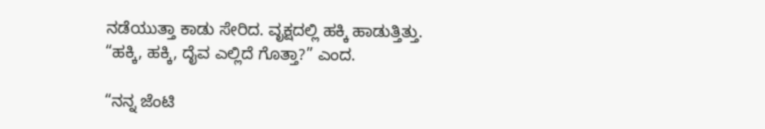ನಡೆಯುತ್ತಾ ಕಾಡು ಸೇರಿದ. ವೃಕ್ಷದಲ್ಲಿ ಹಕ್ಕಿ ಹಾಡುತ್ತಿತ್ತು. “ಹಕ್ಕಿ, ಹಕ್ಕಿ, ದೈವ ಎಲ್ಲಿದೆ ಗೊತ್ತಾ?” ಎಂದ.

“ನನ್ನ ಜೆಂಟಿ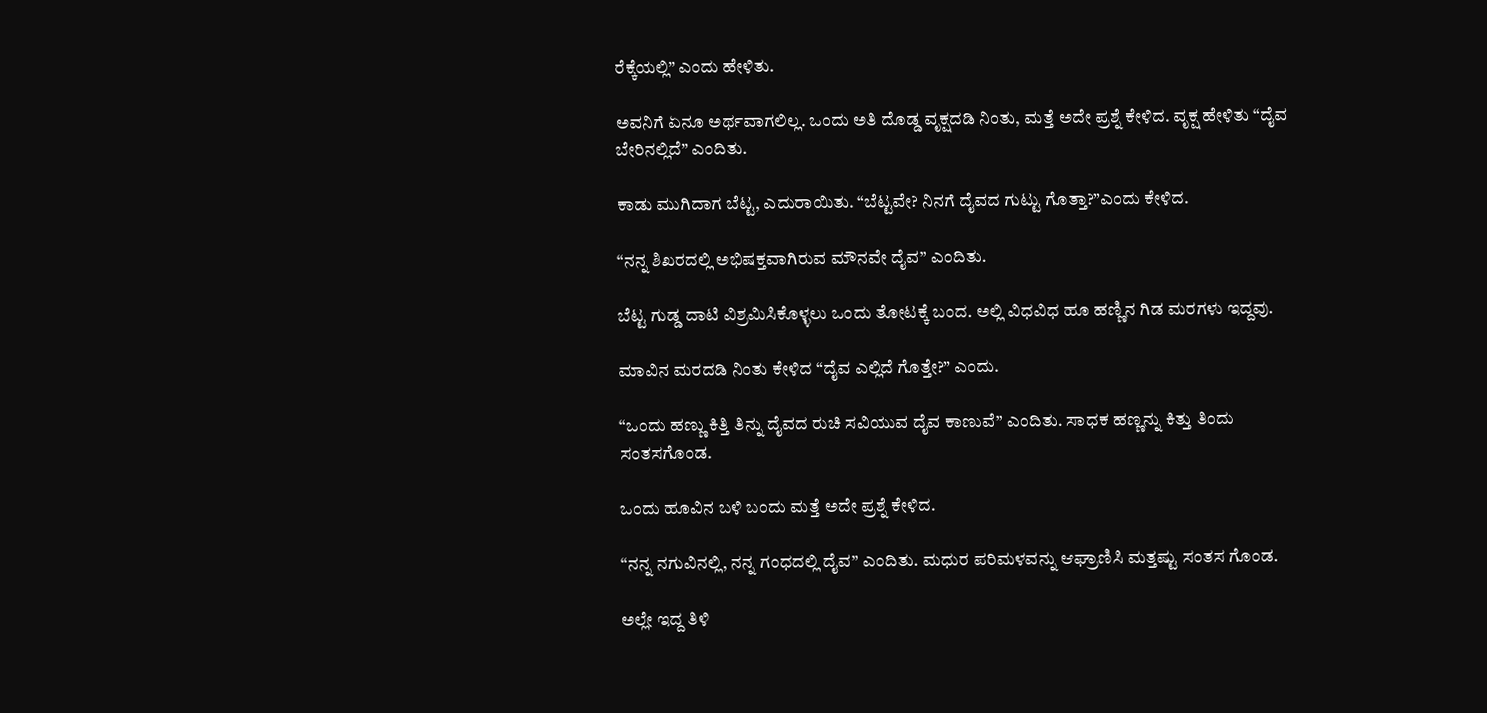ರೆಕ್ಕೆಯಲ್ಲಿ” ಎಂದು ಹೇಳಿತು.

ಅವನಿಗೆ ಏನೂ ಅರ್ಥವಾಗಲಿಲ್ಲ. ಒಂದು ಅತಿ ದೊಡ್ಡ ವೃಕ್ಷದಡಿ ನಿಂತು, ಮತ್ತೆ ಅದೇ ಪ್ರಶ್ನೆ ಕೇಳಿದ. ವೃಕ್ಷ ಹೇಳಿತು “ದೈವ ಬೇರಿನಲ್ಲಿದೆ” ಎಂದಿತು.

ಕಾಡು ಮುಗಿದಾಗ ಬೆಟ್ಟ, ಎದುರಾಯಿತು. “ಬೆಟ್ಟವೇ? ನಿನಗೆ ದೈವದ ಗುಟ್ಟು ಗೊತ್ತಾ?”ಎಂದು ಕೇಳಿದ.

“ನನ್ನ ಶಿಖರದಲ್ಲಿ ಅಭಿಷಕ್ತವಾಗಿರುವ ಮೌನವೇ ದೈವ” ಎಂದಿತು.

ಬೆಟ್ಟ ಗುಡ್ಡ ದಾಟಿ ವಿಶ್ರಮಿಸಿಕೊಳ್ಳಲು ಒಂದು ತೋಟಕ್ಕೆ ಬಂದ. ಅಲ್ಲಿ ವಿಧವಿಧ ಹೂ ಹಣ್ಣಿನ ಗಿಡ ಮರಗಳು ಇದ್ದವು.

ಮಾವಿನ ಮರದಡಿ ನಿಂತು ಕೇಳಿದ “ದೈವ ಎಲ್ಲಿದೆ ಗೊತ್ತೇ?” ಎಂದು.

“ಒಂದು ಹಣ್ಣು ಕಿತ್ತಿ ತಿನ್ನು ದೈವದ ರುಚಿ ಸವಿಯುವ ದೈವ ಕಾಣುವೆ” ಎಂದಿತು. ಸಾಧಕ ಹಣ್ಣನ್ನು ಕಿತ್ತು ತಿಂದು ಸಂತಸಗೊಂಡ.

ಒಂದು ಹೂವಿನ ಬಳಿ ಬಂದು ಮತ್ತೆ ಅದೇ ಪ್ರಶ್ನೆ ಕೇಳಿದ.

“ನನ್ನ ನಗುವಿನಲ್ಲಿ, ನನ್ನ ಗಂಧದಲ್ಲಿ ದೈವ” ಎಂದಿತು. ಮಧುರ ಪರಿಮಳವನ್ನು ಆಘ್ರಾಣಿಸಿ ಮತ್ತಷ್ಟು ಸಂತಸ ಗೊಂಡ.

ಅಲ್ಲೇ ಇದ್ದ ತಿಳಿ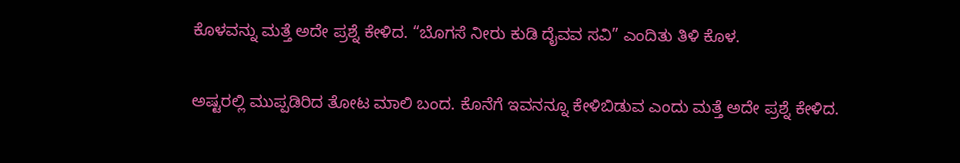ಕೊಳವನ್ನು ಮತ್ತೆ ಅದೇ ಪ್ರಶ್ನೆ ಕೇಳಿದ. “ಬೊಗಸೆ ನೀರು ಕುಡಿ ದೈವವ ಸವಿ” ಎಂದಿತು ತಿಳಿ ಕೊಳ.

ಅಷ್ಟರಲ್ಲಿ ಮುಪ್ಪಡಿರಿದ ತೋಟ ಮಾಲಿ ಬಂದ. ಕೊನೆಗೆ ಇವನನ್ನೂ ಕೇಳಿಬಿಡುವ ಎಂದು ಮತ್ತೆ ಅದೇ ಪ್ರಶ್ನೆ ಕೇಳಿದ.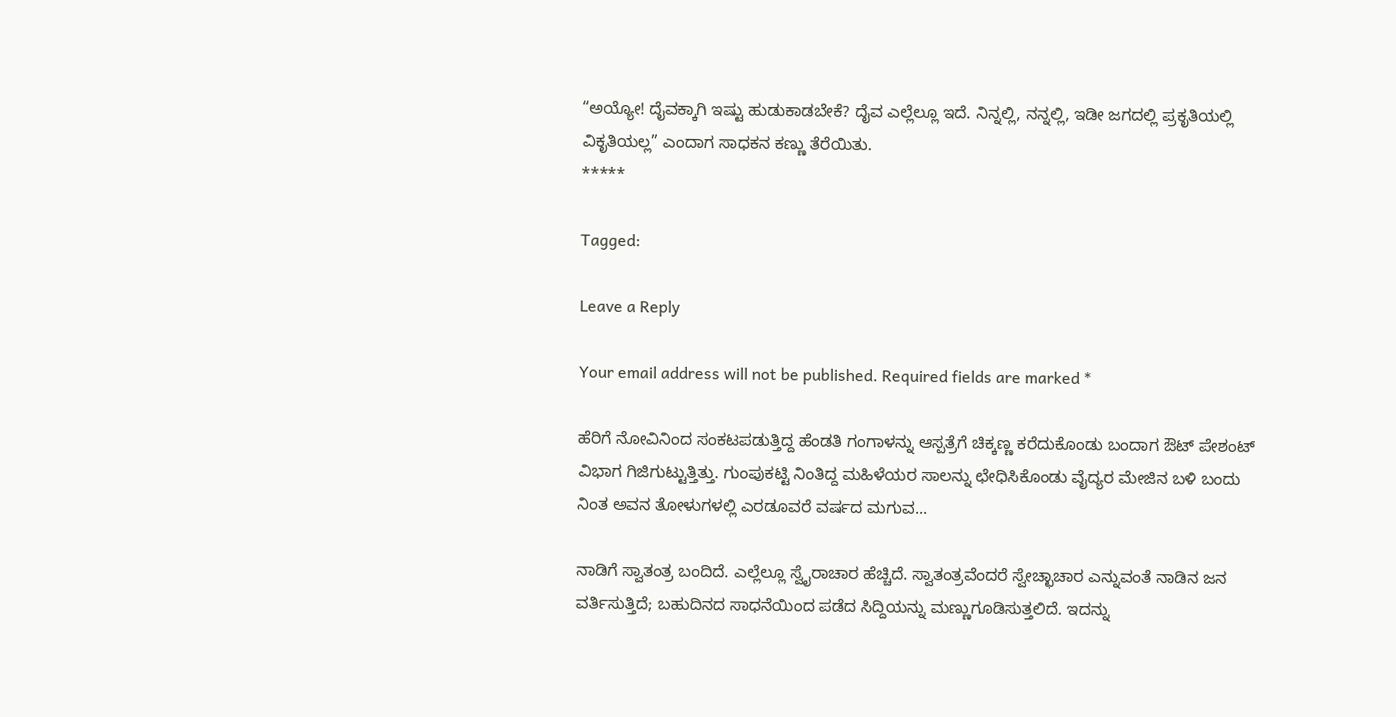“ಅಯ್ಯೋ! ದೈವಕ್ಕಾಗಿ ಇಷ್ಟು ಹುಡುಕಾಡಬೇಕೆ? ದೈವ ಎಲ್ಲೆಲ್ಲೂ ಇದೆ. ನಿನ್ನಲ್ಲಿ, ನನ್ನಲ್ಲಿ, ಇಡೀ ಜಗದಲ್ಲಿ ಪ್ರಕೃತಿಯಲ್ಲಿ ವಿಕೃತಿಯಲ್ಲ” ಎಂದಾಗ ಸಾಧಕನ ಕಣ್ಣು ತೆರೆಯಿತು.
*****

Tagged:

Leave a Reply

Your email address will not be published. Required fields are marked *

ಹೆರಿಗೆ ನೋವಿನಿಂದ ಸಂಕಟಪಡುತ್ತಿದ್ದ ಹೆಂಡತಿ ಗಂಗಾಳನ್ನು ಆಸ್ಪತ್ರೆಗೆ ಚಿಕ್ಕಣ್ಣ ಕರೆದುಕೊಂಡು ಬಂದಾಗ ಔಟ್ ಪೇಶಂಟ್ ವಿಭಾಗ ಗಿಜಿಗುಟ್ಟುತ್ತಿತ್ತು. ಗುಂಪುಕಟ್ಟಿ ನಿಂತಿದ್ದ ಮಹಿಳೆಯರ ಸಾಲನ್ನು ಛೇಧಿಸಿಕೊಂಡು ವೈದ್ಯರ ಮೇಜಿನ ಬಳಿ ಬಂದು ನಿಂತ ಅವನ ತೋಳುಗಳಲ್ಲಿ ಎರಡೂವರೆ ವರ್ಷದ ಮಗುವ...

ನಾಡಿಗೆ ಸ್ವಾತಂತ್ರ ಬಂದಿದೆ. ಎಲ್ಲೆಲ್ಲೂ ಸ್ವೈರಾಚಾರ ಹೆಚ್ಚಿದೆ. ಸ್ವಾತಂತ್ರವೆಂದರೆ ಸ್ವೇಚ್ಛಾಚಾರ ಎನ್ನುವಂತೆ ನಾಡಿನ ಜನ ವರ್ತಿಸುತ್ತಿದೆ; ಬಹುದಿನದ ಸಾಧನೆಯಿಂದ ಪಡೆದ ಸಿದ್ದಿಯನ್ನು ಮಣ್ಣುಗೂಡಿಸುತ್ತಲಿದೆ. ಇದನ್ನು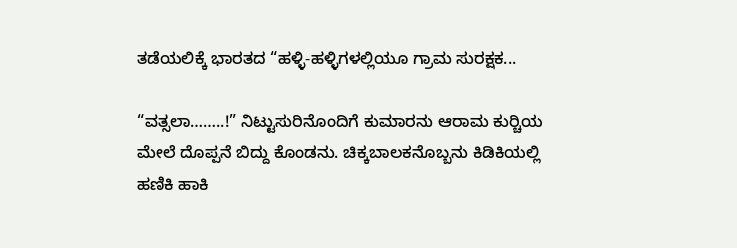ತಡೆಯಲಿಕ್ಕೆ ಭಾರತದ “ಹಳ್ಳಿ-ಹಳ್ಳಿಗಳಲ್ಲಿಯೂ ಗ್ರಾಮ ಸುರಕ್ಷಕ...

“ವತ್ಸಲಾ……..!” ನಿಟ್ಟುಸುರಿನೊಂದಿಗೆ ಕುಮಾರನು ಆರಾಮ ಕುರ್‍ಚಿಯ ಮೇಲೆ ದೊಪ್ಪನೆ ಬಿದ್ದು ಕೊಂಡನು. ಚಿಕ್ಕಬಾಲಕನೊಬ್ಬನು ಕಿಡಿಕಿಯಲ್ಲಿ ಹಣಿಕಿ ಹಾಕಿ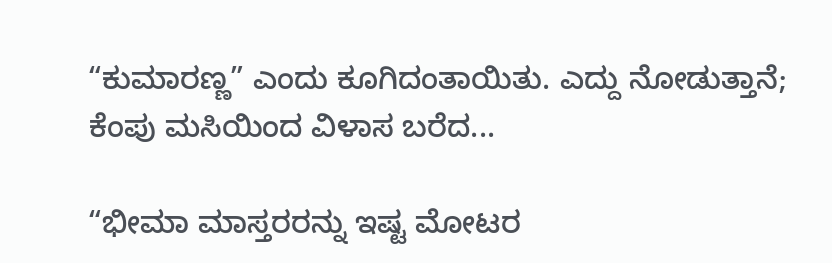“ಕುಮಾರಣ್ಣ” ಎಂದು ಕೂಗಿದಂತಾಯಿತು. ಎದ್ದು ನೋಡುತ್ತಾನೆ; ಕೆಂಪು ಮಸಿಯಿಂದ ವಿಳಾಸ ಬರೆದ...

“ಭೀಮಾ ಮಾಸ್ತರರನ್ನು ಇಷ್ಟ ಮೋಟರ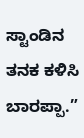ಸ್ಟಾಂಡಿನ ತನಕ ಕಳಿಸಿ ಬಾರಪ್ಪಾ.”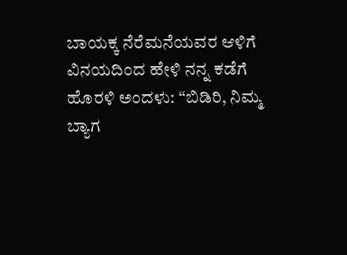ಬಾಯಕ್ಕ ನೆರೆಮನೆಯವರ ಆಳಿಗೆ ವಿನಯದಿಂದ ಹೇಳಿ ನನ್ನ ಕಡೆಗೆ ಹೊರಳಿ ಅಂದಳು: “ಬಿಡಿರಿ, ನಿಮ್ಮ ಬ್ಯಾಗ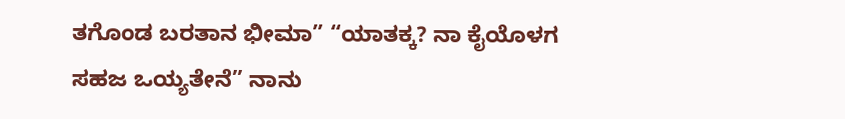ತಗೊಂಡ ಬರತಾನ ಭೀಮಾ” “ಯಾತಕ್ಕ? ನಾ ಕೈಯೊಳಗ ಸಹಜ ಒಯ್ಯತೇನೆ” ನಾನು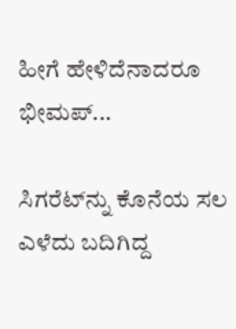ಹೀಗೆ ಹೇಳಿದೆನಾದರೂ ಭೀಮಪ್...

ಸಿಗರೆಟ್‌ನ್ನು ಕೊನೆಯ ಸಲ ಎಳೆದು ಬದಿಗಿದ್ದ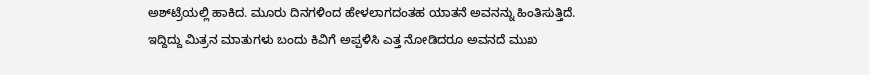ಅಶ್‌ಟ್ರೆಯಲ್ಲಿ ಹಾಕಿದ. ಮೂರು ದಿನಗಳಿಂದ ಹೇಳಲಾಗದಂತಹ ಯಾತನೆ ಅವನನ್ನು ಹಿಂತಿಸುತ್ತಿದೆ. ಇದ್ದಿದ್ದು ಮಿತ್ರನ ಮಾತುಗಳು ಬಂದು ಕಿವಿಗೆ ಅಪ್ಪಳಿಸಿ ಎತ್ತ ನೋಡಿದರೂ ಅವನದೆ ಮುಖ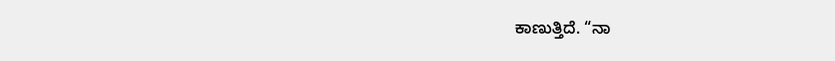ಕಾಣುತ್ತಿದೆ. “ನಾ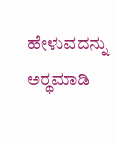ಹೇಳುವದನ್ನು ಅರ್‍ಥಮಾಡಿ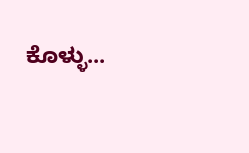ಕೊಳ್ಳು...